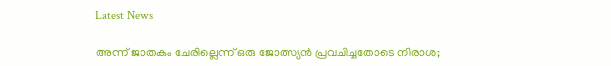Latest News

അന്ന് ജാതകം ചേരില്ലെന്ന് ഒരു ജോത്സ്യന്‍ പ്രവചിച്ചതോടെ നിരാശ;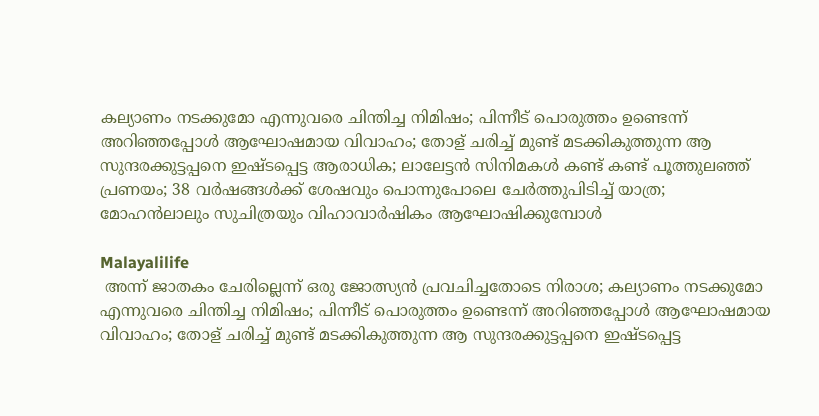കല്യാണം നടക്കുമോ എന്നുവരെ ചിന്തിച്ച നിമിഷം; പിന്നീട് പൊരുത്തം ഉണ്ടെന്ന് അറിഞ്ഞപ്പോള്‍ ആഘോഷമായ വിവാഹം; തോള് ചരിച്ച് മുണ്ട് മടക്കികുത്തുന്ന ആ സുന്ദരക്കുട്ടപ്പനെ ഇഷ്ടപ്പെട്ട ആരാധിക; ലാലേട്ടന്‍ സിനിമകള്‍ കണ്ട് കണ്ട് പൂത്തുലഞ്ഞ് പ്രണയം; 38 വര്‍ഷങ്ങള്‍ക്ക് ശേഷവും പൊന്നുപോലെ ചേര്‍ത്തുപിടിച്ച് യാത്ര; മോഹന്‍ലാലും സുചിത്രയും വിഹാവാര്‍ഷികം ആഘോഷിക്കുമ്പോള്‍

Malayalilife
 അന്ന് ജാതകം ചേരില്ലെന്ന് ഒരു ജോത്സ്യന്‍ പ്രവചിച്ചതോടെ നിരാശ; കല്യാണം നടക്കുമോ എന്നുവരെ ചിന്തിച്ച നിമിഷം; പിന്നീട് പൊരുത്തം ഉണ്ടെന്ന് അറിഞ്ഞപ്പോള്‍ ആഘോഷമായ വിവാഹം; തോള് ചരിച്ച് മുണ്ട് മടക്കികുത്തുന്ന ആ സുന്ദരക്കുട്ടപ്പനെ ഇഷ്ടപ്പെട്ട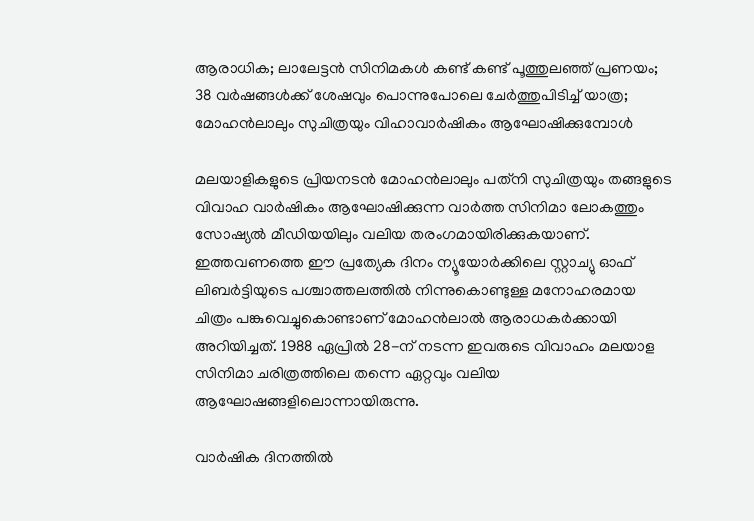ആരാധിക; ലാലേട്ടന്‍ സിനിമകള്‍ കണ്ട് കണ്ട് പൂത്തുലഞ്ഞ് പ്രണയം; 38 വര്‍ഷങ്ങള്‍ക്ക് ശേഷവും പൊന്നുപോലെ ചേര്‍ത്തുപിടിച്ച് യാത്ര; മോഹന്‍ലാലും സുചിത്രയും വിഹാവാര്‍ഷികം ആഘോഷിക്കുമ്പോള്‍

മലയാളികളുടെ പ്രിയനടന്‍ മോഹന്‍ലാലും പത്‌നി സുചിത്രയും തങ്ങളുടെ വിവാഹ വാര്‍ഷികം ആഘോഷിക്കുന്ന വാര്‍ത്ത സിനിമാ ലോകത്തും സോഷ്യല്‍ മീഡിയയിലും വലിയ തരംഗമായിരിക്കുകയാണ്. ഇത്തവണത്തെ ഈ പ്രത്യേക ദിനം ന്യൂയോര്‍ക്കിലെ സ്റ്റാച്യു ഓഫ് ലിബര്‍ട്ടിയുടെ പശ്ചാത്തലത്തില്‍ നിന്നുകൊണ്ടുള്ള മനോഹരമായ ചിത്രം പങ്കുവെച്ചുകൊണ്ടാണ് മോഹന്‍ലാല്‍ ആരാധകര്‍ക്കായി അറിയിച്ചത്. 1988 ഏപ്രില്‍ 28-ന് നടന്ന ഇവരുടെ വിവാഹം മലയാള സിനിമാ ചരിത്രത്തിലെ തന്നെ ഏറ്റവും വലിയ ആഘോഷങ്ങളിലൊന്നായിരുന്നു.

വാര്‍ഷിക ദിനത്തില്‍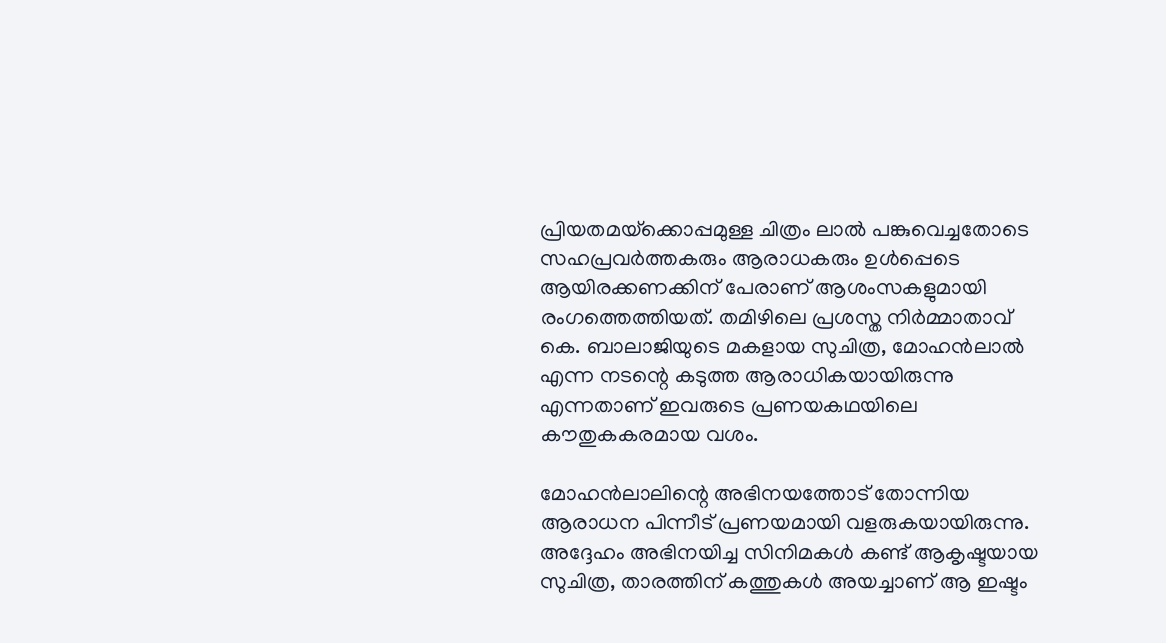പ്രിയതമയ്‌ക്കൊപ്പമുള്ള ചിത്രം ലാല്‍ പങ്കുവെച്ചതോടെ സഹപ്രവര്‍ത്തകരും ആരാധകരും ഉള്‍പ്പെടെ ആയിരക്കണക്കിന് പേരാണ് ആശംസകളുമായി രംഗത്തെത്തിയത്. തമിഴിലെ പ്രശസ്ത നിര്‍മ്മാതാവ് കെ. ബാലാജിയുടെ മകളായ സുചിത്ര, മോഹന്‍ലാല്‍ എന്ന നടന്റെ കടുത്ത ആരാധികയായിരുന്നു എന്നതാണ് ഇവരുടെ പ്രണയകഥയിലെ കൗതുകകരമായ വശം.

മോഹന്‍ലാലിന്റെ അഭിനയത്തോട് തോന്നിയ ആരാധന പിന്നീട് പ്രണയമായി വളരുകയായിരുന്നു. അദ്ദേഹം അഭിനയിച്ച സിനിമകള്‍ കണ്ട് ആകൃഷ്ടയായ സുചിത്ര, താരത്തിന് കത്തുകള്‍ അയച്ചാണ് ആ ഇഷ്ടം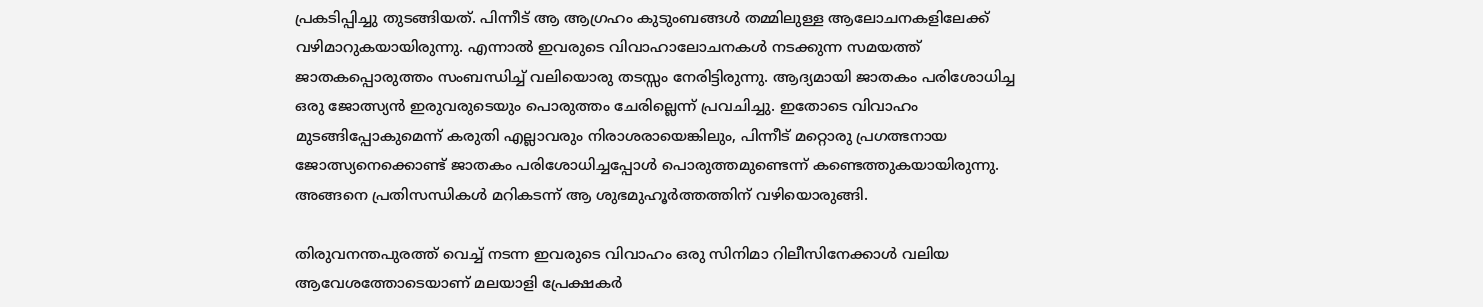പ്രകടിപ്പിച്ചു തുടങ്ങിയത്. പിന്നീട് ആ ആഗ്രഹം കുടുംബങ്ങള്‍ തമ്മിലുള്ള ആലോചനകളിലേക്ക് വഴിമാറുകയായിരുന്നു. എന്നാല്‍ ഇവരുടെ വിവാഹാലോചനകള്‍ നടക്കുന്ന സമയത്ത് ജാതകപ്പൊരുത്തം സംബന്ധിച്ച് വലിയൊരു തടസ്സം നേരിട്ടിരുന്നു. ആദ്യമായി ജാതകം പരിശോധിച്ച ഒരു ജോത്സ്യന്‍ ഇരുവരുടെയും പൊരുത്തം ചേരില്ലെന്ന് പ്രവചിച്ചു. ഇതോടെ വിവാഹം മുടങ്ങിപ്പോകുമെന്ന് കരുതി എല്ലാവരും നിരാശരായെങ്കിലും, പിന്നീട് മറ്റൊരു പ്രഗത്ഭനായ ജോത്സ്യനെക്കൊണ്ട് ജാതകം പരിശോധിച്ചപ്പോള്‍ പൊരുത്തമുണ്ടെന്ന് കണ്ടെത്തുകയായിരുന്നു. അങ്ങനെ പ്രതിസന്ധികള്‍ മറികടന്ന് ആ ശുഭമുഹൂര്‍ത്തത്തിന് വഴിയൊരുങ്ങി.

തിരുവനന്തപുരത്ത് വെച്ച് നടന്ന ഇവരുടെ വിവാഹം ഒരു സിനിമാ റിലീസിനേക്കാള്‍ വലിയ ആവേശത്തോടെയാണ് മലയാളി പ്രേക്ഷകര്‍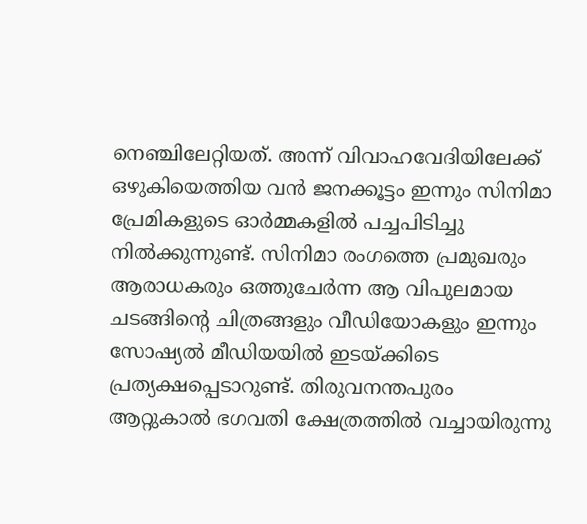നെഞ്ചിലേറ്റിയത്. അന്ന് വിവാഹവേദിയിലേക്ക് ഒഴുകിയെത്തിയ വന്‍ ജനക്കൂട്ടം ഇന്നും സിനിമാ പ്രേമികളുടെ ഓര്‍മ്മകളില്‍ പച്ചപിടിച്ചു നില്‍ക്കുന്നുണ്ട്. സിനിമാ രംഗത്തെ പ്രമുഖരും ആരാധകരും ഒത്തുചേര്‍ന്ന ആ വിപുലമായ ചടങ്ങിന്റെ ചിത്രങ്ങളും വീഡിയോകളും ഇന്നും സോഷ്യല്‍ മീഡിയയില്‍ ഇടയ്ക്കിടെ പ്രത്യക്ഷപ്പെടാറുണ്ട്. തിരുവനന്തപുരം ആറ്റുകാല്‍ ഭഗവതി ക്ഷേത്രത്തില്‍ വച്ചായിരുന്നു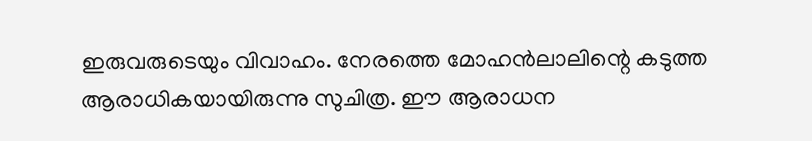ഇരുവരുടെയും വിവാഹം. നേരത്തെ മോഹന്‍ലാലിന്റെ കടുത്ത ആരാധികയായിരുന്നു സുചിത്ര. ഈ ആരാധന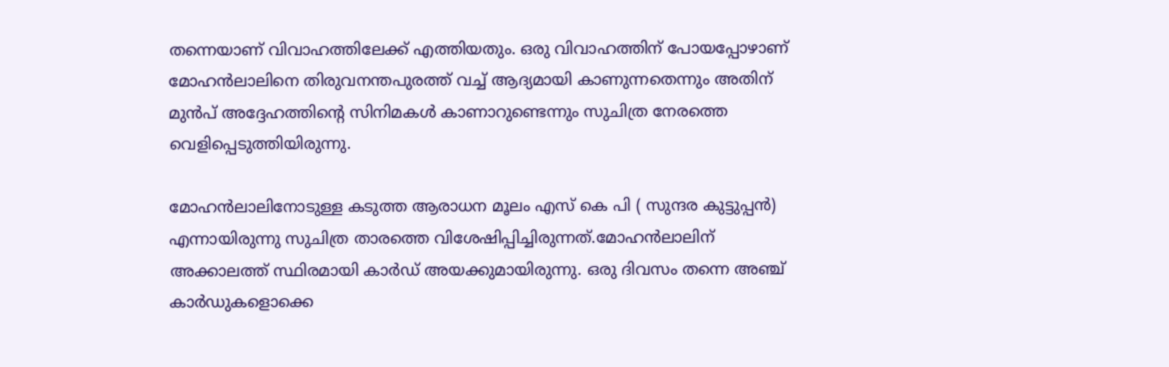തന്നെയാണ് വിവാഹത്തിലേക്ക് എത്തിയതും. ഒരു വിവാഹത്തിന് പോയപ്പോഴാണ് മോഹന്‍ലാലിനെ തിരുവനന്തപുരത്ത് വച്ച് ആദ്യമായി കാണുന്നതെന്നും അതിന് മുന്‍പ് അദ്ദേഹത്തിന്റെ സിനിമകള്‍ കാണാറുണ്ടെന്നും സുചിത്ര നേരത്തെ വെളിപ്പെടുത്തിയിരുന്നു.

മോഹന്‍ലാലിനോടുള്ള കടുത്ത ആരാധന മൂലം എസ് കെ പി ( സുന്ദര കുട്ടുപ്പന്‍) എന്നായിരുന്നു സുചിത്ര താരത്തെ വിശേഷിപ്പിച്ചിരുന്നത്.മോഹന്‍ലാലിന് അക്കാലത്ത് സ്ഥിരമായി കാര്‍ഡ് അയക്കുമായിരുന്നു. ഒരു ദിവസം തന്നെ അഞ്ച് കാര്‍ഡുകളൊക്കെ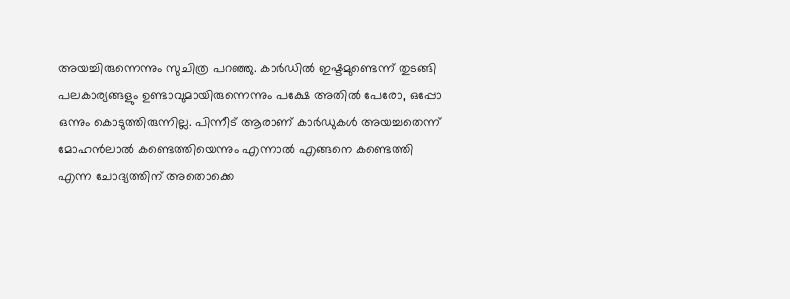അയച്ചിരുന്നെന്നും സുചിത്ര പറഞ്ഞു. കാര്‍ഡില്‍ ഇഷ്ടമുണ്ടെന്ന് തുടങ്ങി പലകാര്യങ്ങളും ഉണ്ടാവുമായിരുന്നെന്നും പക്ഷേ അതില്‍ പേരോ, ഒപ്പോ ഒന്നും കൊടുത്തിരുന്നില്ല. പിന്നീട് ആരാണ് കാര്‍ഡുകള്‍ അയച്ചതെന്ന് മോഹന്‍ലാല്‍ കണ്ടെത്തിയെന്നും എന്നാല്‍ എങ്ങനെ കണ്ടെത്തി എന്ന ചോദ്യത്തിന് അതൊക്കെ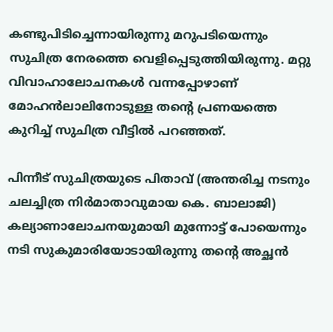കണ്ടുപിടിച്ചെന്നായിരുന്നു മറുപടിയെന്നും സുചിത്ര നേരത്തെ വെളിപ്പെടുത്തിയിരുന്നു. മറ്റു വിവാഹാലോചനകള്‍ വന്നപ്പോഴാണ് മോഹന്‍ലാലിനോടുള്ള തന്റെ പ്രണയത്തെ കുറിച്ച് സുചിത്ര വീട്ടില്‍ പറഞ്ഞത്.

പിന്നീട് സുചിത്രയുടെ പിതാവ് (അന്തരിച്ച നടനും ചലച്ചിത്ര നിര്‍മാതാവുമായ കെ. ബാലാജി) കല്യാണാലോചനയുമായി മുന്നോട്ട് പോയെന്നും നടി സുകുമാരിയോടായിരുന്നു തന്റെ അച്ഛന്‍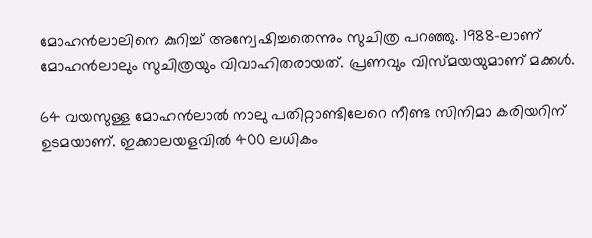മോഹന്‍ലാലിനെ കുറിച്ച് അന്വേഷിച്ചതെന്നും സുചിത്ര പറഞ്ഞു. 1988-ലാണ് മോഹന്‍ലാലും സുചിത്രയും വിവാഹിതരായത്. പ്രണവും വിസ്മയയുമാണ് മക്കള്‍.

64 വയസുള്ള മോഹന്‍ലാല്‍ നാലു പതിറ്റാണ്ടിലേറെ നീണ്ട സിനിമാ കരിയറിന് ഉടമയാണ്. ഇക്കാലയളവില്‍ 400 ലധികം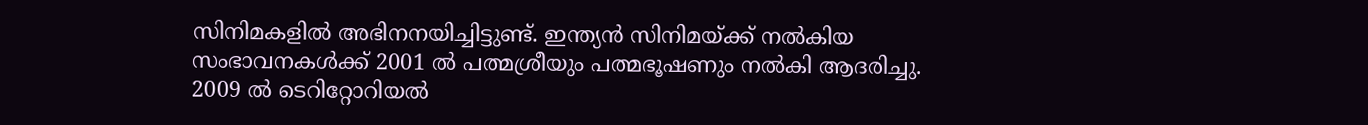സിനിമകളില്‍ അഭിനനയിച്ചിട്ടുണ്ട്. ഇന്ത്യന്‍ സിനിമയ്ക്ക് നല്‍കിയ സംഭാവനകള്‍ക്ക് 2001 ല്‍ പത്മശ്രീയും പത്മഭൂഷണും നല്‍കി ആദരിച്ചു. 2009 ല്‍ ടെറിറ്റോറിയല്‍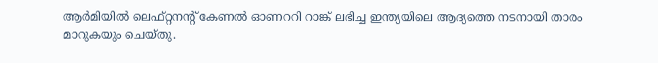ആര്‍മിയില്‍ ലെഫ്റ്റനന്റ് കേണല്‍ ഓണററി റാങ്ക് ലഭിച്ച ഇന്ത്യയിലെ ആദ്യത്തെ നടനായി താരം മാറുകയും ചെയ്തു.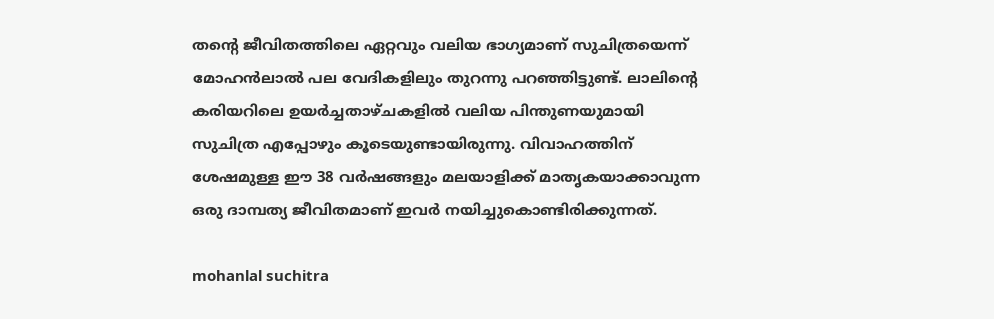തന്റെ ജീവിതത്തിലെ ഏറ്റവും വലിയ ഭാഗ്യമാണ് സുചിത്രയെന്ന് മോഹന്‍ലാല്‍ പല വേദികളിലും തുറന്നു പറഞ്ഞിട്ടുണ്ട്. ലാലിന്റെ കരിയറിലെ ഉയര്‍ച്ചതാഴ്ചകളില്‍ വലിയ പിന്തുണയുമായി സുചിത്ര എപ്പോഴും കൂടെയുണ്ടായിരുന്നു. വിവാഹത്തിന് ശേഷമുള്ള ഈ 38 വര്‍ഷങ്ങളും മലയാളിക്ക് മാതൃകയാക്കാവുന്ന ഒരു ദാമ്പത്യ ജീവിതമാണ് ഇവര്‍ നയിച്ചുകൊണ്ടിരിക്കുന്നത്.

mohanlal suchitra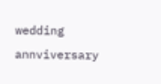wedding annviversary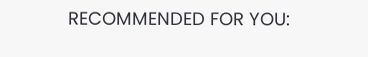RECOMMENDED FOR YOU: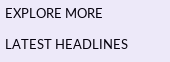EXPLORE MORE

LATEST HEADLINES